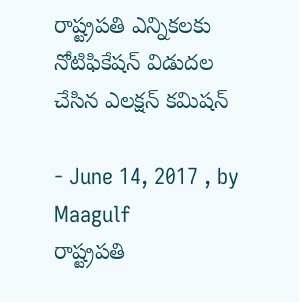రాష్ట్రపతి ఎన్నికలకు నోటిఫికేషన్ విడుదల చేసిన ఎలక్షన్ కమిషన్

- June 14, 2017 , by Maagulf
రాష్ట్రపతి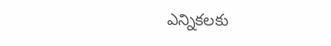ఎన్నికలకు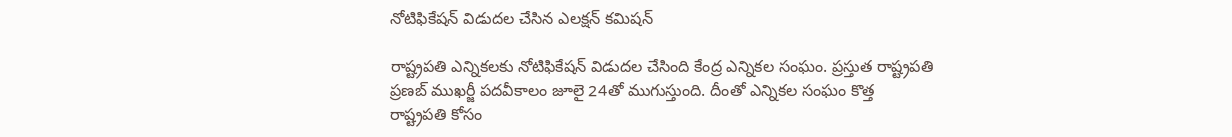నోటిఫికేషన్ విడుదల చేసిన ఎలక్షన్ కమిషన్

రాష్ట్రపతి ఎన్నికలకు నోటిఫికేషన్ విడుదల చేసింది కేంద్ర ఎన్నికల సంఘం. ప్రస్తుత రాష్ట్రపతి ప్రణబ్ ముఖర్జీ పదవీకాలం జూలై 24తో ముగుస్తుంది. దీంతో ఎన్నికల సంఘం కొత్త రాష్ట్రపతి కోసం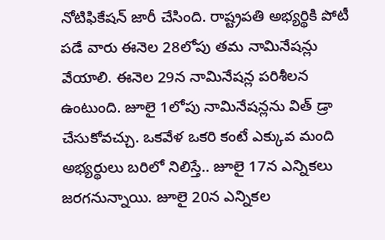నోటిఫికేషన్ జారీ చేసింది. రాష్ట్రపతి అభ్యర్థికి పోటీ పడే వారు ఈనెల 28లోపు తమ నామినేషన్లు వేయాలి. ఈనెల 29న నామినేషన్ల పరిశీలన ఉంటుంది. జూలై 1లోపు నామినేషన్లను విత్ డ్రా చేసుకోవచ్చు. ఒకవేళ ఒకరి కంటే ఎక్కువ మంది అభ్యర్థులు బరిలో నిలిస్తే.. జూలై 17న ఎన్నికలు జరగనున్నాయి. జూలై 20న ఎన్నికల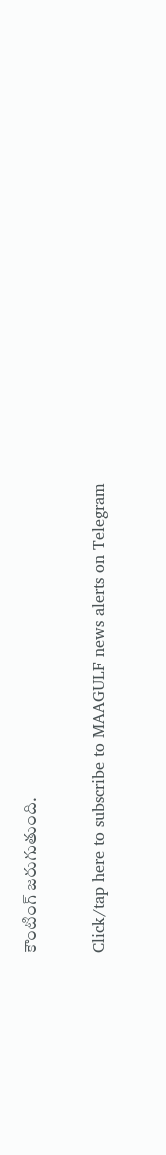కౌంటింగ్ జరుగుతుంది.

Click/tap here to subscribe to MAAGULF news alerts on Telegram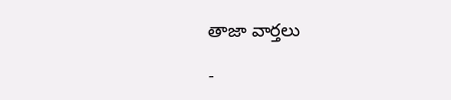తాజా వార్తలు

-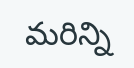మరిన్ని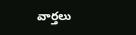వార్తలు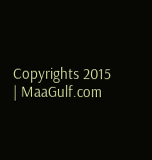Copyrights 2015 | MaaGulf.com